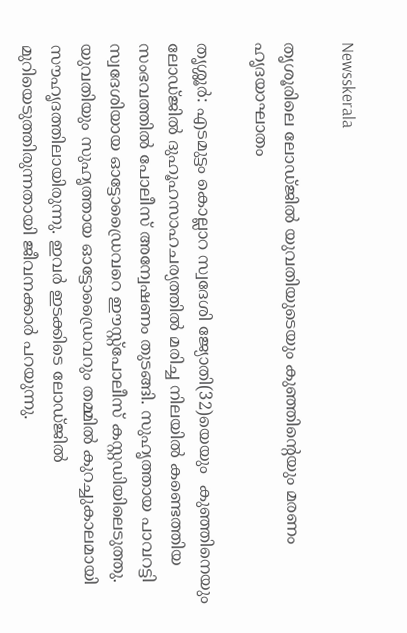Newsskerala

തൃശൂരിലെ ലോഡ്ജില്‍ യുവതിയുടെയും കുഞ്ഞിന്റെയും മരണം ഹൃദയാഘാതം

തൃശ്ശൂര്‍: എടമുട്ടം കൊല്ലാറ സ്വദേശി ജ്യോതി(32)യെയും  കുഞ്ഞിനെയും ലോഡ്ജില്‍ ദുഹൂഹസാഹചര്യത്തില്‍ മരിച്ച നിലയില്‍ കണ്ടെത്തിയ സംഭവത്തില്‍ പോലീസ് അന്വേഷണം തുടങ്ങി. സുഹൃത്തായ പാവറട്ടി സ്വദേശിയായ ഓട്ടോഡ്രൈവറെ ഈസ്റ്റ്‌പോലീസ് കസ്റ്റഡിയിലെടുത്തു. യുവതിയും സുഹൃത്തായ ഓട്ടോഡ്രൈവറും തമ്മില്‍ കുറച്ചുകാലമായി സൗഹൃദത്തിലായിരുന്നു. ഇവര്‍ ഇടക്കിടെ ലോഡ്ജില്‍ മുറിയെടുത്തിരുന്നതായി ജീവനക്കാര്‍ പറയുന്നു.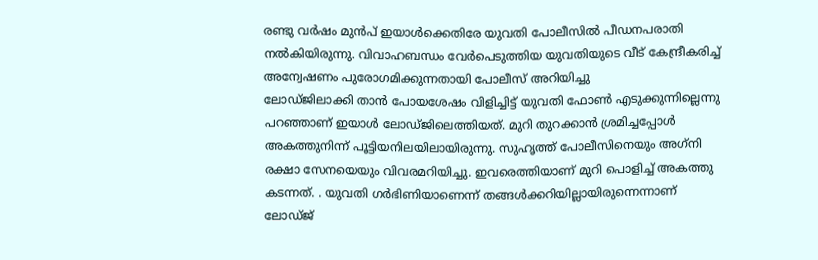രണ്ടു വര്‍ഷം മുന്‍പ് ഇയാള്‍ക്കെതിരേ യുവതി പോലീസില്‍ പീഡനപരാതി നല്‍കിയിരുന്നു. വിവാഹബന്ധം വേര്‍പെടുത്തിയ യുവതിയുടെ വീട് കേന്ദ്രീകരിച്ച് അന്വേഷണം പുരോഗമിക്കുന്നതായി പോലീസ് അറിയിച്ചു
ലോഡ്ജിലാക്കി താന്‍ പോയശേഷം വിളിച്ചിട്ട് യുവതി ഫോണ്‍ എടുക്കുന്നില്ലെന്നു പറഞ്ഞാണ് ഇയാള്‍ ലോഡ്ജിലെത്തിയത്. മുറി തുറക്കാന്‍ ശ്രമിച്ചപ്പോള്‍ അകത്തുനിന്ന് പൂട്ടിയനിലയിലായിരുന്നു. സുഹൃത്ത് പോലീസിനെയും അഗ്‌നി രക്ഷാ സേനയെയും വിവരമറിയിച്ചു. ഇവരെത്തിയാണ് മുറി പൊളിച്ച് അകത്തു കടന്നത്. . യുവതി ഗര്‍ഭിണിയാണെന്ന് തങ്ങള്‍ക്കറിയില്ലായിരുന്നെന്നാണ് ലോഡ്ജ്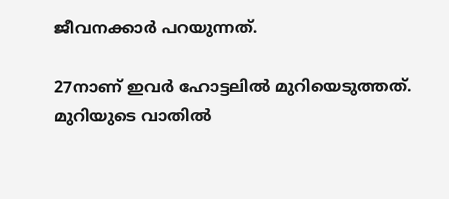ജീവനക്കാര്‍ പറയുന്നത്.

27നാണ് ഇവര്‍ ഹോട്ടലില്‍ മുറിയെടുത്തത്. മുറിയുടെ വാതില്‍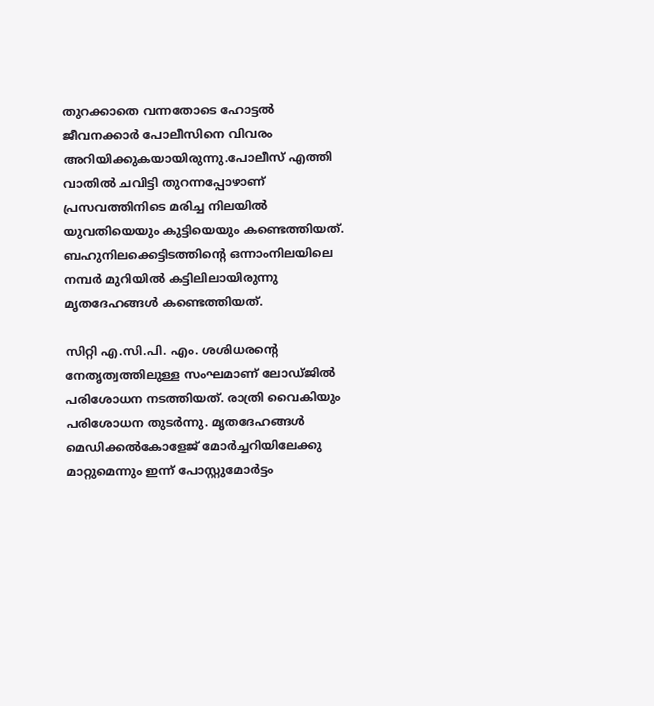തുറക്കാതെ വന്നതോടെ ഹോട്ടല്‍ ജീവനക്കാര്‍ പോലീസിനെ വിവരം അറിയിക്കുകയായിരുന്നു.പോലീസ് എത്തി വാതില്‍ ചവിട്ടി തുറന്നപ്പോഴാണ് പ്രസവത്തിനിടെ മരിച്ച നിലയില്‍ യുവതിയെയും കുട്ടിയെയും കണ്ടെത്തിയത്. ബഹുനിലക്കെട്ടിടത്തിന്റെ ഒന്നാംനിലയിലെ നമ്പര്‍ മുറിയില്‍ കട്ടിലിലായിരുന്നു മൃതദേഹങ്ങള്‍ കണ്ടെത്തിയത്.

സിറ്റി എ.സി.പി. എം. ശശിധരന്റെ നേതൃത്വത്തിലുള്ള സംഘമാണ് ലോഡ്ജില്‍ പരിശോധന നടത്തിയത്. രാത്രി വൈകിയും പരിശോധന തുടര്‍ന്നു. മൃതദേഹങ്ങള്‍ മെഡിക്കല്‍കോളേജ് മോര്‍ച്ചറിയിലേക്കു മാറ്റുമെന്നും ഇന്ന് പോസ്റ്റുമോര്‍ട്ടം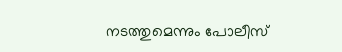നടത്തുമെന്നും പോലീസ്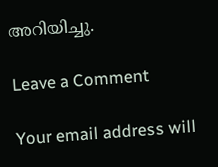അറിയിച്ചു.

Leave a Comment

Your email address will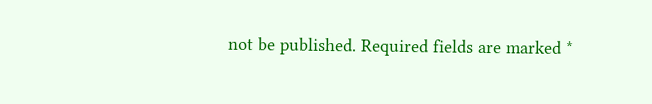not be published. Required fields are marked *